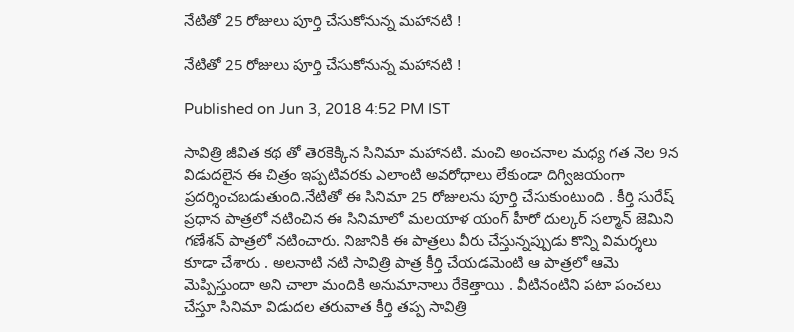నేటితో 25 రోజులు పూర్తి చేసుకోనున్న మహానటి !

నేటితో 25 రోజులు పూర్తి చేసుకోనున్న మహానటి !

Published on Jun 3, 2018 4:52 PM IST

సావిత్రి జీవిత కథ తో తెరకెక్కిన సినిమా మహానటి. మంచి అంచనాల మధ్య గత నెల 9న విడుదలైన ఈ చిత్రం ఇప్పటివరకు ఎలాంటి అవరోధాలు లేకుండా దిగ్విజయంగా ప్రదర్శించబడుతుంది.నేటితో ఈ సినిమా 25 రోజులను పూర్తి చేసుకుంటుంది . కీర్తి సురేష్ ప్రధాన పాత్రలో నటించిన ఈ సినిమాలో మలయాళ యంగ్ హీరో దుల్కర్ సల్మాన్ జెమిని గణేశన్ పాత్రలో నటించారు. నిజానికి ఈ పాత్రలు వీరు చేస్తున్నప్పుడు కొన్ని విమర్శలు కూడా చేశారు . అలనాటి నటి సావిత్రి పాత్ర కీర్తి చేయడమెంటి ఆ పాత్రలో ఆమె మెప్పిస్తుందా అని చాలా మందికి అనుమానాలు రేకెత్తాయి . వీటినంటిని పటా పంచలు చేస్తూ సినిమా విడుదల తరువాత కీర్తి తప్ప సావిత్రి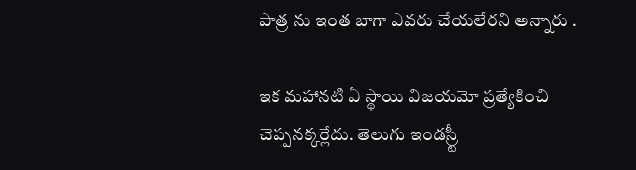పాత్ర ను ఇంత బాగా ఎవరు చేయలేరని అన్నారు .

ఇక మహానటి ఏ స్థాయి విజయమో ప్రత్యేకించి చెప్పనక్కర్లేదు. తెలుగు ఇండస్ర్టీ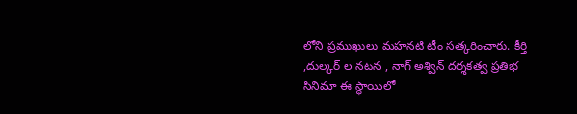లోని ప్రముఖులు మహనటి టీం సత్కరించారు. కీర్తి ,దుల్కర్ ల నటన , నాగ్ అశ్విన్ దర్శకత్వ ప్రతిభ సినిమా ఈ స్థాయిలో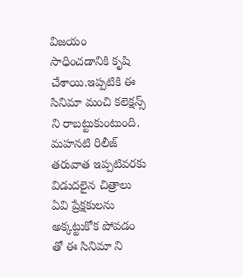విజయం సాధించడానికి కృషి చేశాయి.ఇప్పటికి ఈ సినిమా మంచి కలెక్షన్స్ ని రాబట్టుకుంటుంది. మహనటి రిలీజ్ తరువాత ఇప్పటివరకు విడుదలైన చిత్రాలు ఏవి ప్రేక్షకులను అక్కట్టుకోక పోవడం తో ఈ సినిమా ని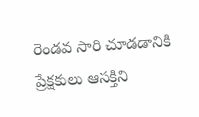రెండవ సారి చూడడానికి ప్రేక్షకులు ఆసక్తిని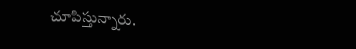చూపిస్తున్నారు.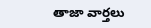తాజా వార్తలు